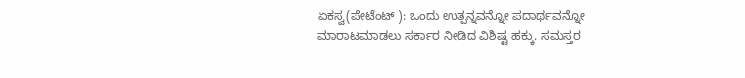ಏಕಸ್ವ(ಪೇಟೆಂಟ್ ): ಒಂದು ಉತ್ಪನ್ನವನ್ನೋ ಪದಾರ್ಥವನ್ನೋ ಮಾರಾಟಮಾಡಲು ಸರ್ಕಾರ ನೀಡಿದ ವಿಶಿಷ್ಟ ಹಕ್ಕು. ಸಮಸ್ತರ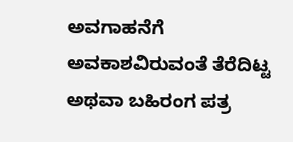ಅವಗಾಹನೆಗೆ ಅವಕಾಶವಿರುವಂತೆ ತೆರೆದಿಟ್ಟ ಅಥವಾ ಬಹಿರಂಗ ಪತ್ರ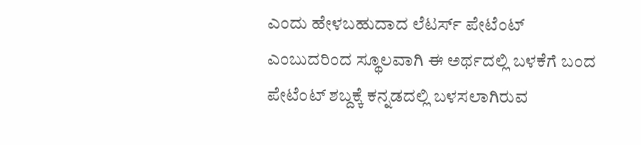ಎಂದು ಹೇಳಬಹುದಾದ ಲೆಟರ್ಸ್‌ ಪೇಟೆಂಟ್ ಎಂಬುದರಿಂದ ಸ್ಥೂಲವಾಗಿ ಈ ಅರ್ಥದಲ್ಲಿ ಬಳಕೆಗೆ ಬಂದ ಪೇಟೆಂಟ್ ಶಬ್ದಕ್ಕೆ ಕನ್ನಡದಲ್ಲಿ ಬಳಸಲಾಗಿರುವ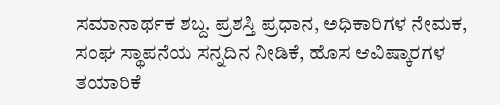ಸಮಾನಾರ್ಥಕ ಶಬ್ದ. ಪ್ರಶಸ್ತಿ ಪ್ರಧಾನ, ಅಧಿಕಾರಿಗಳ ನೇಮಕ, ಸಂಘ ಸ್ಥಾಪನೆಯ ಸನ್ನದಿನ ನೀಡಿಕೆ, ಹೊಸ ಆವಿಷ್ಕಾರಗಳ ತಯಾರಿಕೆ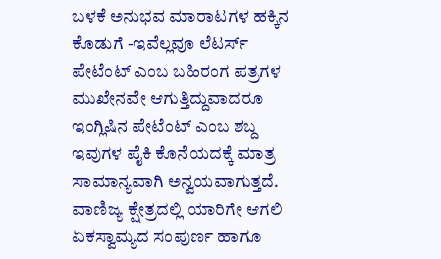ಬಳಕೆ ಅನುಭವ ಮಾರಾಟಗಳ ಹಕ್ಕಿನ ಕೊಡುಗೆ -ಇವೆಲ್ಲವೂ ಲೆಟರ್ಸ್‌ ಪೇಟೆಂಟ್ ಎಂಬ ಬಹಿರಂಗ ಪತ್ರಗಳ ಮುಖೇನವೇ ಆಗುತ್ತಿದ್ದುವಾದರೂ ಇಂಗ್ಲಿಷಿನ ಪೇಟೆಂಟ್ ಎಂಬ ಶಬ್ದ ಇವುಗಳ ಪೈಕಿ ಕೊನೆಯದಕ್ಕೆ ಮಾತ್ರ ಸಾಮಾನ್ಯವಾಗಿ ಅನ್ವಯವಾಗುತ್ತದೆ. ವಾಣಿಜ್ಯ ಕ್ಷೇತ್ರದಲ್ಲಿ ಯಾರಿಗೇ ಆಗಲಿ ಏಕಸ್ವಾಮ್ಯದ ಸಂಪುರ್ಣ ಹಾಗೂ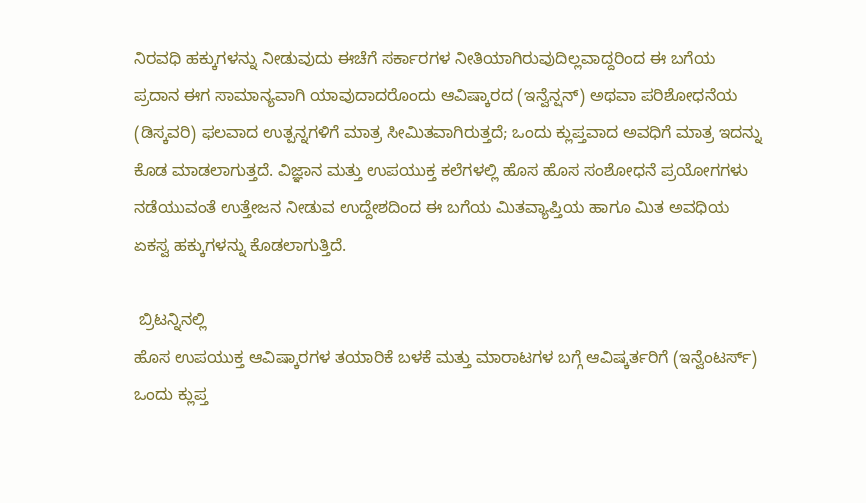ನಿರವಧಿ ಹಕ್ಕುಗಳನ್ನು ನೀಡುವುದು ಈಚೆಗೆ ಸರ್ಕಾರಗಳ ನೀತಿಯಾಗಿರುವುದಿಲ್ಲವಾದ್ದರಿಂದ ಈ ಬಗೆಯ ಪ್ರದಾನ ಈಗ ಸಾಮಾನ್ಯವಾಗಿ ಯಾವುದಾದರೊಂದು ಆವಿಷ್ಕಾರದ (ಇನ್ವೆನ್ಷನ್) ಅಥವಾ ಪರಿಶೋಧನೆಯ (ಡಿಸ್ಕವರಿ) ಫಲವಾದ ಉತ್ಪನ್ನಗಳಿಗೆ ಮಾತ್ರ ಸೀಮಿತವಾಗಿರುತ್ತದೆ; ಒಂದು ಕ್ಲುಪ್ತವಾದ ಅವಧಿಗೆ ಮಾತ್ರ ಇದನ್ನು ಕೊಡ ಮಾಡಲಾಗುತ್ತದೆ. ವಿಜ್ಞಾನ ಮತ್ತು ಉಪಯುಕ್ತ ಕಲೆಗಳಲ್ಲಿ ಹೊಸ ಹೊಸ ಸಂಶೋಧನೆ ಪ್ರಯೋಗಗಳು ನಡೆಯುವಂತೆ ಉತ್ತೇಜನ ನೀಡುವ ಉದ್ದೇಶದಿಂದ ಈ ಬಗೆಯ ಮಿತವ್ಯಾಪ್ತಿಯ ಹಾಗೂ ಮಿತ ಅವಧಿಯ ಏಕಸ್ವ ಹಕ್ಕುಗಳನ್ನು ಕೊಡಲಾಗುತ್ತಿದೆ.

 ಬ್ರಿಟನ್ನಿನಲ್ಲಿ
ಹೊಸ ಉಪಯುಕ್ತ ಆವಿಷ್ಕಾರಗಳ ತಯಾರಿಕೆ ಬಳಕೆ ಮತ್ತು ಮಾರಾಟಗಳ ಬಗ್ಗೆ ಆವಿಷ್ಕರ್ತರಿಗೆ (ಇನ್ವೆಂಟರ್ಸ್‌) ಒಂದು ಕ್ಲುಪ್ತ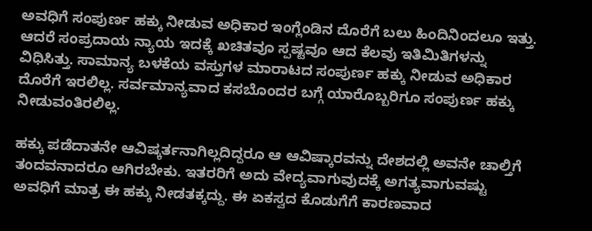ಅವಧಿಗೆ ಸಂಪುರ್ಣ ಹಕ್ಕು ನೀಡುವ ಅಧಿಕಾರ ಇಂಗ್ಲೆಂಡಿನ ದೊರೆಗೆ ಬಲು ಹಿಂದಿನಿಂದಲೂ ಇತ್ತು. ಆದರೆ ಸಂಪ್ರದಾಯ ನ್ಯಾಯ ಇದಕ್ಕೆ ಖಚಿತವೂ ಸ್ಪಷ್ಟವೂ ಆದ ಕೆಲವು ಇತಿಮಿತಿಗಳನ್ನು ವಿಧಿಸಿತ್ತು. ಸಾಮಾನ್ಯ ಬಳಕೆಯ ವಸ್ತುಗಳ ಮಾರಾಟದ ಸಂಪುರ್ಣ ಹಕ್ಕು ನೀಡುವ ಅಧಿಕಾರ ದೊರೆಗೆ ಇರಲಿಲ್ಲ. ಸರ್ವಮಾನ್ಯವಾದ ಕಸಬೊಂದರ ಬಗ್ಗೆ ಯಾರೊಬ್ಬರಿಗೂ ಸಂಪುರ್ಣ ಹಕ್ಕು ನೀಡುವಂತಿರಲಿಲ್ಲ.

ಹಕ್ಕು ಪಡೆದಾತನೇ ಆವಿಷ್ಕರ್ತನಾಗಿಲ್ಲದಿದ್ದರೂ ಆ ಆವಿಷ್ಕಾರವನ್ನು ದೇಶದಲ್ಲಿ ಅವನೇ ಚಾಲ್ತಿಗೆ ತಂದವನಾದರೂ ಆಗಿರಬೇಕು. ಇತರರಿಗೆ ಅದು ವೇದ್ಯವಾಗುವುದಕ್ಕೆ ಅಗತ್ಯವಾಗುವಷ್ಟು ಅವಧಿಗೆ ಮಾತ್ರ ಈ ಹಕ್ಕು ನೀಡತಕ್ಕದ್ದು. ಈ ಏಕಸ್ವದ ಕೊಡುಗೆಗೆ ಕಾರಣವಾದ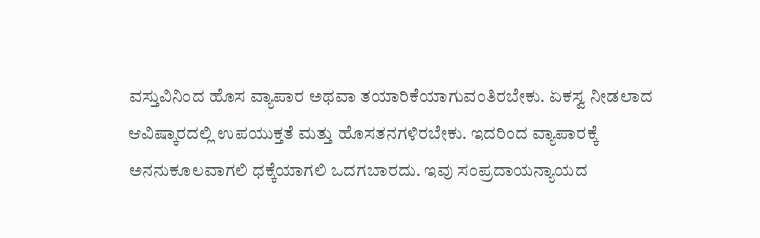ವಸ್ತುವಿನಿಂದ ಹೊಸ ವ್ಯಾಪಾರ ಅಥವಾ ತಯಾರಿಕೆಯಾಗುವಂತಿರಬೇಕು. ಏಕಸ್ವ ನೀಡಲಾದ ಆವಿಷ್ಕಾರದಲ್ಲಿ ಉಪಯುಕ್ತತೆ ಮತ್ತು ಹೊಸತನಗಳಿರಬೇಕು. ಇದರಿಂದ ವ್ಯಾಪಾರಕ್ಕೆ ಅನನುಕೂಲವಾಗಲಿ ಧಕ್ಕೆಯಾಗಲಿ ಒದಗಬಾರದು. ಇವು ಸಂಪ್ರದಾಯನ್ಯಾಯದ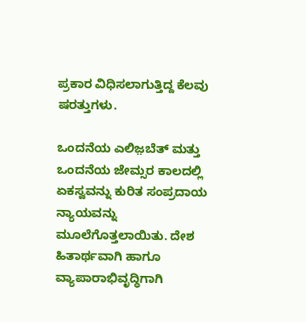ಪ್ರಕಾರ ವಿಧಿಸಲಾಗುತ್ತಿದ್ದ ಕೆಲವು ಷರತ್ತುಗಳು.

ಒಂದನೆಯ ಎಲಿಜ಼ಬೆತ್ ಮತ್ತು ಒಂದನೆಯ ಜೇಮ್ಸರ ಕಾಲದಲ್ಲಿ ಏಕಸ್ವವನ್ನು ಕುರಿತ ಸಂಪ್ರದಾಯ ನ್ಯಾಯವನ್ನು ಮೂಲೆಗೊತ್ತಲಾಯಿತು. ದೇಶ ಹಿತಾರ್ಥವಾಗಿ ಹಾಗೂ ವ್ಯಾಪಾರಾಭಿವೃದ್ಧಿಗಾಗಿ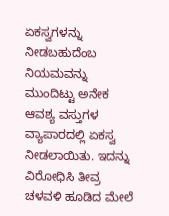ಏಕಸ್ವಗಳನ್ನು ನೀಡಬಹುದೆಂಬ ನಿಯಮವನ್ನು ಮುಂದಿಟ್ಟು ಅನೇಕ ಆವಶ್ಯ ವಸ್ತುಗಳ ವ್ಯಾಪಾರದಲ್ಲಿ ಏಕಸ್ವ ನೀಡಲಾಯಿತು. ಇದನ್ನು ವಿರೋಧಿಸಿ ತೀವ್ರ ಚಳವಳಿ ಹೂಡಿದ ಮೇಲೆ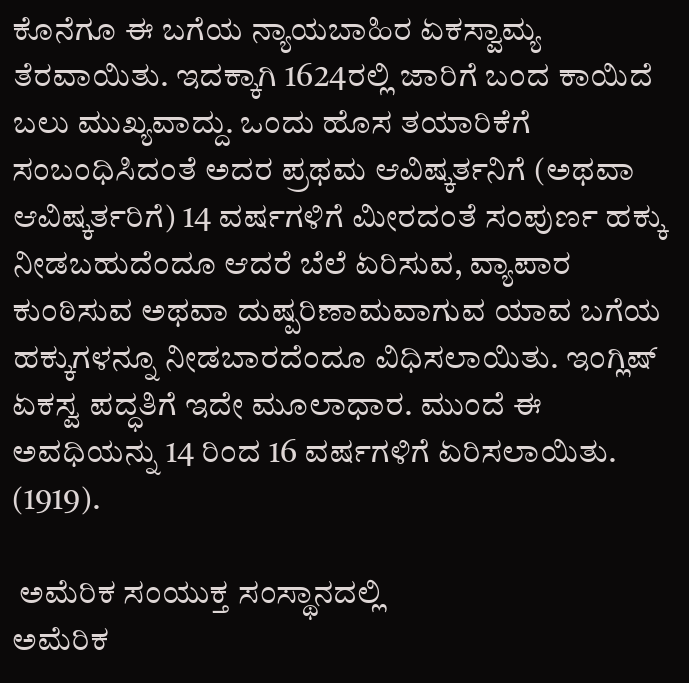ಕೊನೆಗೂ ಈ ಬಗೆಯ ನ್ಯಾಯಬಾಹಿರ ಏಕಸ್ವಾಮ್ಯ ತೆರವಾಯಿತು. ಇದಕ್ಕಾಗಿ 1624ರಲ್ಲಿ ಜಾರಿಗೆ ಬಂದ ಕಾಯಿದೆ ಬಲು ಮುಖ್ಯವಾದ್ದು. ಒಂದು ಹೊಸ ತಯಾರಿಕೆಗೆ ಸಂಬಂಧಿಸಿದಂತೆ ಅದರ ಪ್ರಥಮ ಆವಿಷ್ಕರ್ತನಿಗೆ (ಅಥವಾ ಆವಿಷ್ಕರ್ತರಿಗೆ) 14 ವರ್ಷಗಳಿಗೆ ಮೀರದಂತೆ ಸಂಪುರ್ಣ ಹಕ್ಕು ನೀಡಬಹುದೆಂದೂ ಆದರೆ ಬೆಲೆ ಏರಿಸುವ, ವ್ಯಾಪಾರ ಕುಂಠಿಸುವ ಅಥವಾ ದುಷ್ಪರಿಣಾಮವಾಗುವ ಯಾವ ಬಗೆಯ ಹಕ್ಕುಗಳನ್ನೂ ನೀಡಬಾರದೆಂದೂ ವಿಧಿಸಲಾಯಿತು. ಇಂಗ್ಲಿಷ್ ಏಕಸ್ವ ಪದ್ಧತಿಗೆ ಇದೇ ಮೂಲಾಧಾರ. ಮುಂದೆ ಈ ಅವಧಿಯನ್ನು 14 ರಿಂದ 16 ವರ್ಷಗಳಿಗೆ ಏರಿಸಲಾಯಿತು. (1919).

 ಅಮೆರಿಕ ಸಂಯುಕ್ತ ಸಂಸ್ಥಾನದಲ್ಲಿ
ಅಮೆರಿಕ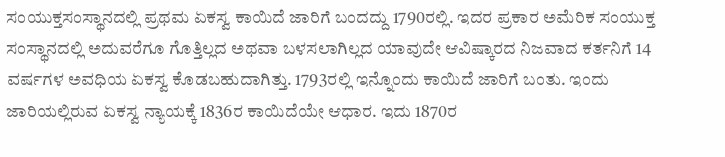ಸಂಯುಕ್ತಸಂಸ್ಥಾನದಲ್ಲಿ ಪ್ರಥಮ ಏಕಸ್ವ ಕಾಯಿದೆ ಜಾರಿಗೆ ಬಂದದ್ದು 1790ರಲ್ಲಿ. ಇದರ ಪ್ರಕಾರ ಅಮೆರಿಕ ಸಂಯುಕ್ತ ಸಂಸ್ಥಾನದಲ್ಲಿ ಅದುವರೆಗೂ ಗೊತ್ತಿಲ್ಲದ ಅಥವಾ ಬಳಸಲಾಗಿಲ್ಲದ ಯಾವುದೇ ಆವಿಷ್ಕಾರದ ನಿಜವಾದ ಕರ್ತನಿಗೆ 14 ವರ್ಷಗಳ ಅವಧಿಯ ಏಕಸ್ವ ಕೊಡಬಹುದಾಗಿತ್ತು. 1793ರಲ್ಲಿ ಇನ್ನೊಂದು ಕಾಯಿದೆ ಜಾರಿಗೆ ಬಂತು. ಇಂದು ಜಾರಿಯಲ್ಲಿರುವ ಏಕಸ್ವ ನ್ಯಾಯಕ್ಕೆ 1836ರ ಕಾಯಿದೆಯೇ ಆಧಾರ. ಇದು 1870ರ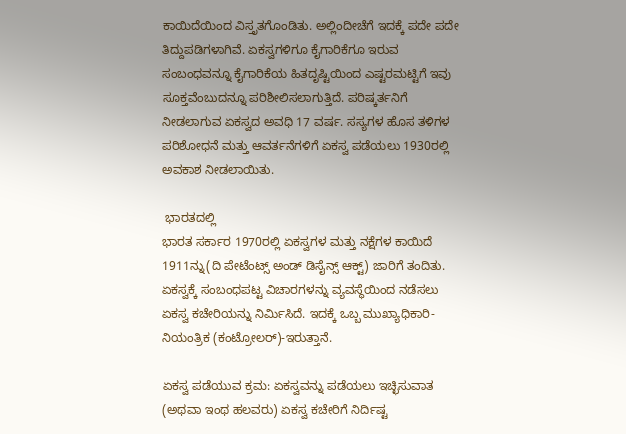ಕಾಯಿದೆಯಿಂದ ವಿಸ್ತೃತಗೊಂಡಿತು. ಅಲ್ಲಿಂದೀಚೆಗೆ ಇದಕ್ಕೆ ಪದೇ ಪದೇ ತಿದ್ದುಪಡಿಗಳಾಗಿವೆ. ಏಕಸ್ವಗಳಿಗೂ ಕೈಗಾರಿಕೆಗೂ ಇರುವ ಸಂಬಂಧವನ್ನೂ ಕೈಗಾರಿಕೆಯ ಹಿತದೃಷ್ಟಿಯಿಂದ ಎಷ್ಟರಮಟ್ಟಿಗೆ ಇವು ಸೂಕ್ತವೆಂಬುದನ್ನೂ ಪರಿಶೀಲಿಸಲಾಗುತ್ತಿದೆ. ಪರಿಷ್ಕರ್ತನಿಗೆ ನೀಡಲಾಗುವ ಏಕಸ್ವದ ಅವಧಿ 17 ವರ್ಷ. ಸಸ್ಯಗಳ ಹೊಸ ತಳಿಗಳ ಪರಿಶೋಧನೆ ಮತ್ತು ಆವರ್ತನೆಗಳಿಗೆ ಏಕಸ್ವ ಪಡೆಯಲು 1930ರಲ್ಲಿ ಅವಕಾಶ ನೀಡಲಾಯಿತು.

 ಭಾರತದಲ್ಲಿ
ಭಾರತ ಸರ್ಕಾರ 1970ರಲ್ಲಿ ಏಕಸ್ವಗಳ ಮತ್ತು ನಕ್ಷೆಗಳ ಕಾಯಿದೆ 1911ನ್ನು(ದಿ ಪೇಟೆಂಟ್ಸ್‌ ಅಂಡ್ ಡಿಸೈನ್ಸ್‌ ಆಕ್ಟ್‌) ಜಾರಿಗೆ ತಂದಿತು. ಏಕಸ್ವಕ್ಕೆ ಸಂಬಂಧಪಟ್ಟ ವಿಚಾರಗಳನ್ನು ವ್ಯವಸ್ಥೆಯಿಂದ ನಡೆಸಲು ಏಕಸ್ವ ಕಚೇರಿಯನ್ನು ನಿರ್ಮಿಸಿದೆ. ಇದಕ್ಕೆ ಒಬ್ಬ ಮುಖ್ಯಾಧಿಕಾರಿ-ನಿಯಂತ್ರಿಕ (ಕಂಟ್ರೋಲರ್)-ಇರುತ್ತಾನೆ.

ಏಕಸ್ವ ಪಡೆಯುವ ಕ್ರಮ: ಏಕಸ್ವವನ್ನು ಪಡೆಯಲು ಇಚ್ಛಿಸುವಾತ (ಅಥವಾ ಇಂಥ ಹಲವರು) ಏಕಸ್ವ ಕಚೇರಿಗೆ ನಿರ್ದಿಷ್ಟ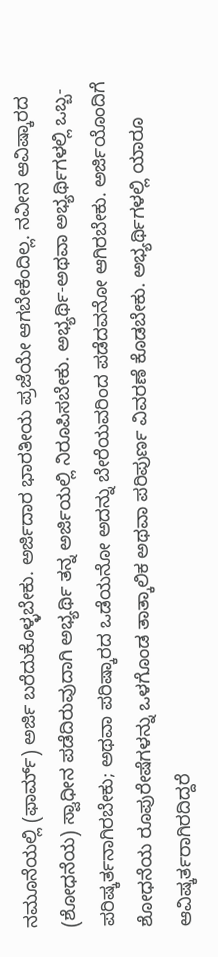ನಮೂನೆಯಲ್ಲಿ (ಫಾರ್ಮ್) ಅರ್ಜಿ ಬರೆದುಕೊಳ್ಳಬೇಕು. ಅರ್ಜಿದಾರ ಭಾರತೀಯ ಪ್ರಜೆಯೇ ಆಗಬೇಕೆಂದಿಲ್ಲ. ನವೀನ ಆವಿಷ್ಕಾರದ (ಶೋಧನೆಯ) ಸ್ವಾಧೀನ ಪಡೆದಿರುವುದಾಗಿ ಅಭ್ಯರ್ಥಿ ತನ್ನ ಅರ್ಜಿಯಲ್ಲಿ ನಿರೂಪಿಸಬೇಕು. ಅಭ್ಯರ್ಥಿ-ಅಥವಾ ಅಭ್ಯರ್ಥಿಗಳಲ್ಲಿ ಒಬ್ಬ-ಪರಿಷ್ಕರ್ತನಾಗಿರಬೇಕು; ಅಥವಾ ಪರಿಷ್ಕಾರದ ಒಡೆಯನೋ ಅದನ್ನು ಬೇರೆಯವರಿಂದ ಪಡೆದವನೋ ಆಗಿರಬೇಕು. ಅರ್ಜಿಯೊಂದಿಗೆ ಶೋಧನೆಯ ರೂಪುರೇಷೆಗಳನ್ನು ಒಳಗೊಂಡ ತಾತ್ಕಾಲಿಕ ಅಥವಾ ಪರಿಪುರ್ಣ ವಿವರಣೆ ಕೊಡಬೇಕು. ಅಭ್ಯರ್ಥಿಗಳಲ್ಲಿ ಯಾರೂ ಆವಿಷ್ಕರ್ತರಾಗಿರದಿದ್ದರೆ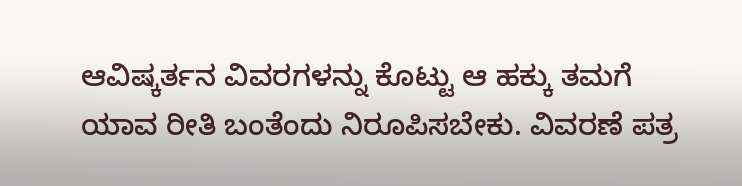ಆವಿಷ್ಕರ್ತನ ವಿವರಗಳನ್ನು ಕೊಟ್ಟು ಆ ಹಕ್ಕು ತಮಗೆ ಯಾವ ರೀತಿ ಬಂತೆಂದು ನಿರೂಪಿಸಬೇಕು. ವಿವರಣೆ ಪತ್ರ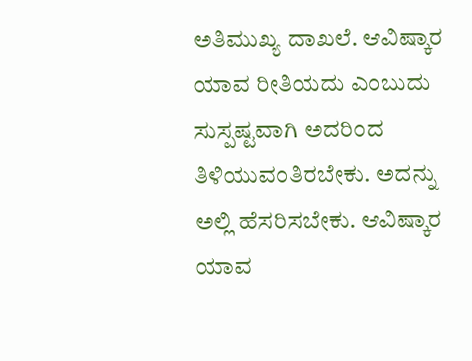ಅತಿಮುಖ್ಯ ದಾಖಲೆ. ಆವಿಷ್ಕಾರ ಯಾವ ರೀತಿಯದು ಎಂಬುದು ಸುಸ್ಪಷ್ಟವಾಗಿ ಅದರಿಂದ ತಿಳಿಯುವಂತಿರಬೇಕು. ಅದನ್ನು ಅಲ್ಲಿ ಹೆಸರಿಸಬೇಕು. ಆವಿಷ್ಕಾರ ಯಾವ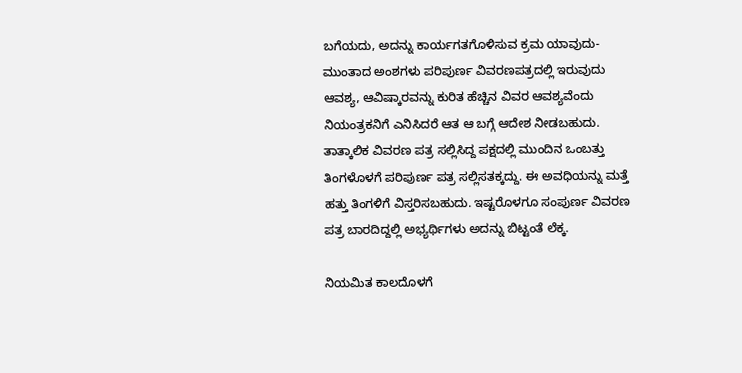ಬಗೆಯದು, ಅದನ್ನು ಕಾರ್ಯಗತಗೊಳಿಸುವ ಕ್ರಮ ಯಾವುದು-ಮುಂತಾದ ಅಂಶಗಳು ಪರಿಪುರ್ಣ ವಿವರಣಪತ್ರದಲ್ಲಿ ಇರುವುದು ಆವಶ್ಯ, ಆವಿಷ್ಕಾರವನ್ನು ಕುರಿತ ಹೆಚ್ಚಿನ ವಿವರ ಆವಶ್ಯವೆಂದು ನಿಯಂತ್ರಕನಿಗೆ ಎನಿಸಿದರೆ ಆತ ಆ ಬಗ್ಗೆ ಆದೇಶ ನೀಡಬಹುದು. ತಾತ್ಕಾಲಿಕ ವಿವರಣ ಪತ್ರ ಸಲ್ಲಿಸಿದ್ದ ಪಕ್ಷದಲ್ಲಿ ಮುಂದಿನ ಒಂಬತ್ತು ತಿಂಗಳೊಳಗೆ ಪರಿಪುರ್ಣ ಪತ್ರ ಸಲ್ಲಿಸತಕ್ಕದ್ದು. ಈ ಅವಧಿಯನ್ನು ಮತ್ತೆ ಹತ್ತು ತಿಂಗಳಿಗೆ ವಿಸ್ತರಿಸಬಹುದು. ಇಷ್ಟರೊಳಗೂ ಸಂಪುರ್ಣ ವಿವರಣ ಪತ್ರ ಬಾರದಿದ್ದಲ್ಲಿ ಅಭ್ಯರ್ಥಿಗಳು ಅದನ್ನು ಬಿಟ್ಟಂತೆ ಲೆಕ್ಕ.

ನಿಯಮಿತ ಕಾಲದೊಳಗೆ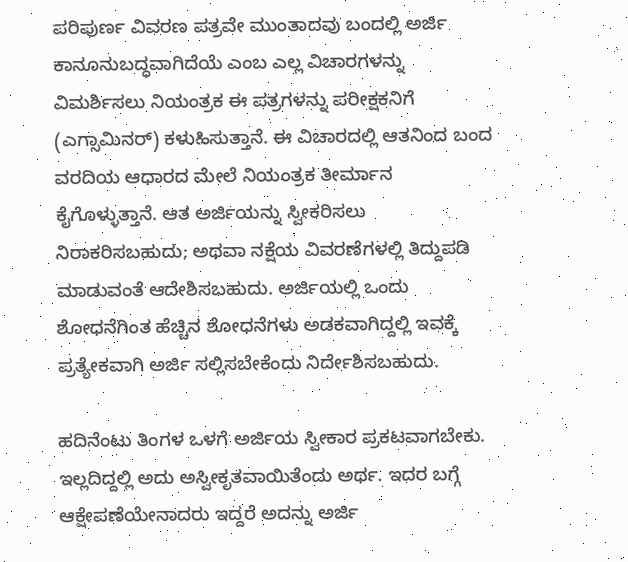ಪರಿಪುರ್ಣ ವಿವರಣ ಪತ್ರವೇ ಮುಂತಾದವು ಬಂದಲ್ಲಿ ಅರ್ಜಿ ಕಾನೂನುಬದ್ಧವಾಗಿದೆಯೆ ಎಂಬ ಎಲ್ಲ ವಿಚಾರಗಳನ್ನು ವಿಮರ್ಶಿಸಲು ನಿಯಂತ್ರಕ ಈ ಪತ್ರಗಳನ್ನು ಪರೀಕ್ಷಕನಿಗೆ (ಎಗ್ಸಾಮಿನರ್) ಕಳುಹಿಸುತ್ತಾನೆ. ಈ ವಿಚಾರದಲ್ಲಿ ಆತನಿಂದ ಬಂದ ವರದಿಯ ಆಧಾರದ ಮೇಲೆ ನಿಯಂತ್ರಕ ತೀರ್ಮಾನ ಕೈಗೊಳ್ಳುತ್ತಾನೆ. ಆತ ಅರ್ಜಿಯನ್ನು ಸ್ವೀಕರಿಸಲು ನಿರಾಕರಿಸಬಹುದು; ಅಥವಾ ನಕ್ಷೆಯ ವಿವರಣೆಗಳಲ್ಲಿ ತಿದ್ದುಪಡಿ ಮಾಡುವಂತೆ ಆದೇಶಿಸಬಹುದು. ಅರ್ಜಿಯಲ್ಲಿ ಒಂದು ಶೋಧನೆಗಿಂತ ಹೆಚ್ಚಿನ ಶೋಧನೆಗಳು ಅಡಕವಾಗಿದ್ದಲ್ಲಿ ಇವಕ್ಕೆ ಪ್ರತ್ಯೇಕವಾಗಿ ಅರ್ಜಿ ಸಲ್ಲಿಸಬೇಕೆಂದು ನಿರ್ದೇಶಿಸಬಹುದು.

ಹದಿನೆಂಟು ತಿಂಗಳ ಒಳಗೆ ಅರ್ಜಿಯ ಸ್ವೀಕಾರ ಪ್ರಕಟವಾಗಬೇಕು. ಇಲ್ಲದಿದ್ದಲ್ಲಿ ಅದು ಅಸ್ವೀಕೃತವಾಯಿತೆಂದು ಅರ್ಥ. ಇದರ ಬಗ್ಗೆ ಆಕ್ಷೇಪಣೆಯೇನಾದರು ಇದ್ದರೆ ಅದನ್ನು ಅರ್ಜಿ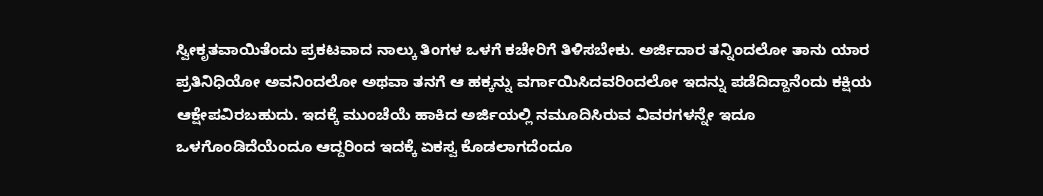ಸ್ವೀಕೃತವಾಯಿತೆಂದು ಪ್ರಕಟವಾದ ನಾಲ್ಕು ತಿಂಗಳ ಒಳಗೆ ಕಚೇರಿಗೆ ತಿಳಿಸಬೇಕು. ಅರ್ಜಿದಾರ ತನ್ನಿಂದಲೋ ತಾನು ಯಾರ ಪ್ರತಿನಿಧಿಯೋ ಅವನಿಂದಲೋ ಅಥವಾ ತನಗೆ ಆ ಹಕ್ಕನ್ನು ವರ್ಗಾಯಿಸಿದವರಿಂದಲೋ ಇದನ್ನು ಪಡೆದಿದ್ದಾನೆಂದು ಕಕ್ಷಿಯ ಆಕ್ಷೇಪವಿರಬಹುದು. ಇದಕ್ಕೆ ಮುಂಚೆಯೆ ಹಾಕಿದ ಅರ್ಜಿಯಲ್ಲಿ ನಮೂದಿಸಿರುವ ವಿವರಗಳನ್ನೇ ಇದೂ ಒಳಗೊಂಡಿದೆಯೆಂದೂ ಆದ್ದರಿಂದ ಇದಕ್ಕೆ ಏಕಸ್ವ ಕೊಡಲಾಗದೆಂದೂ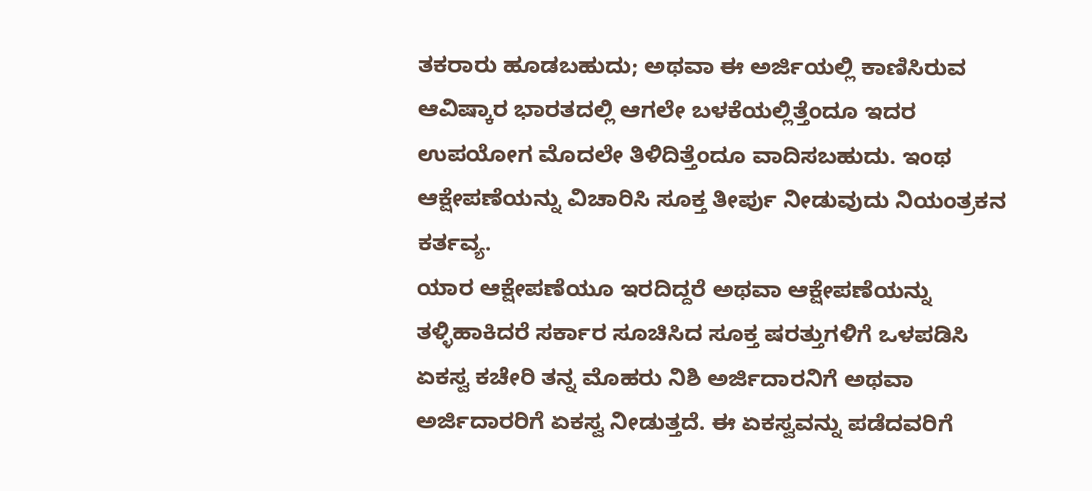ತಕರಾರು ಹೂಡಬಹುದು; ಅಥವಾ ಈ ಅರ್ಜಿಯಲ್ಲಿ ಕಾಣಿಸಿರುವ ಆವಿಷ್ಕಾರ ಭಾರತದಲ್ಲಿ ಆಗಲೇ ಬಳಕೆಯಲ್ಲಿತ್ತೆಂದೂ ಇದರ ಉಪಯೋಗ ಮೊದಲೇ ತಿಳಿದಿತ್ತೆಂದೂ ವಾದಿಸಬಹುದು. ಇಂಥ ಆಕ್ಷೇಪಣೆಯನ್ನು ವಿಚಾರಿಸಿ ಸೂಕ್ತ ತೀರ್ಪು ನೀಡುವುದು ನಿಯಂತ್ರಕನ ಕರ್ತವ್ಯ.
ಯಾರ ಆಕ್ಷೇಪಣೆಯೂ ಇರದಿದ್ದರೆ ಅಥವಾ ಆಕ್ಷೇಪಣೆಯನ್ನು ತಳ್ಳಿಹಾಕಿದರೆ ಸರ್ಕಾರ ಸೂಚಿಸಿದ ಸೂಕ್ತ ಷರತ್ತುಗಳಿಗೆ ಒಳಪಡಿಸಿ ಏಕಸ್ವ ಕಚೇರಿ ತನ್ನ ಮೊಹರು ನಿಶಿ ಅರ್ಜಿದಾರನಿಗೆ ಅಥವಾ ಅರ್ಜಿದಾರರಿಗೆ ಏಕಸ್ವ ನೀಡುತ್ತದೆ. ಈ ಏಕಸ್ವವನ್ನು ಪಡೆದವರಿಗೆ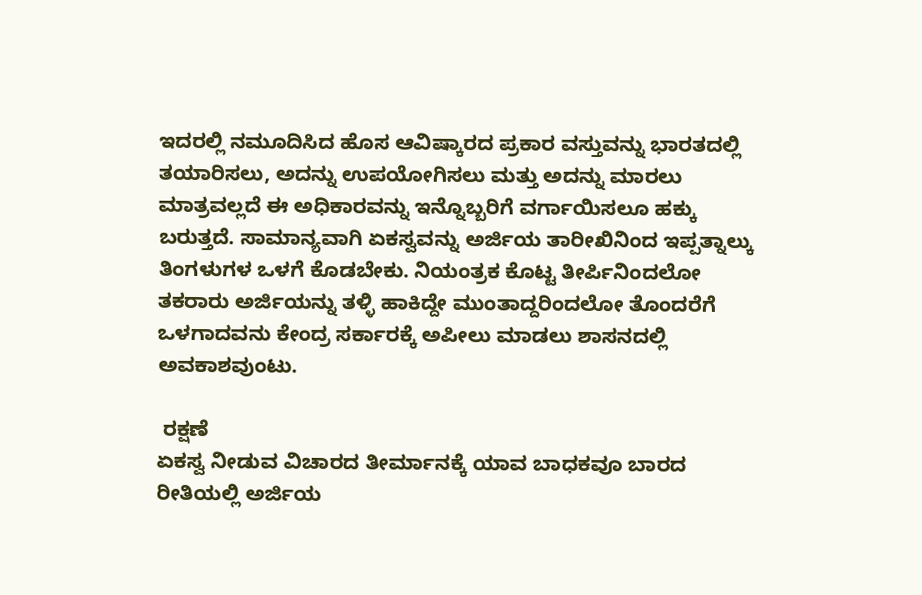ಇದರಲ್ಲಿ ನಮೂದಿಸಿದ ಹೊಸ ಆವಿಷ್ಕಾರದ ಪ್ರಕಾರ ವಸ್ತುವನ್ನು ಭಾರತದಲ್ಲಿ ತಯಾರಿಸಲು, ಅದನ್ನು ಉಪಯೋಗಿಸಲು ಮತ್ತು ಅದನ್ನು ಮಾರಲು ಮಾತ್ರವಲ್ಲದೆ ಈ ಅಧಿಕಾರವನ್ನು ಇನ್ನೊಬ್ಬರಿಗೆ ವರ್ಗಾಯಿಸಲೂ ಹಕ್ಕು ಬರುತ್ತದೆ. ಸಾಮಾನ್ಯವಾಗಿ ಏಕಸ್ವವನ್ನು ಅರ್ಜಿಯ ತಾರೀಖಿನಿಂದ ಇಪ್ಪತ್ನಾಲ್ಕು ತಿಂಗಳುಗಳ ಒಳಗೆ ಕೊಡಬೇಕು. ನಿಯಂತ್ರಕ ಕೊಟ್ಟ ತೀರ್ಪಿನಿಂದಲೋ ತಕರಾರು ಅರ್ಜಿಯನ್ನು ತಳ್ಳಿ ಹಾಕಿದ್ದೇ ಮುಂತಾದ್ದರಿಂದಲೋ ತೊಂದರೆಗೆ ಒಳಗಾದವನು ಕೇಂದ್ರ ಸರ್ಕಾರಕ್ಕೆ ಅಪೀಲು ಮಾಡಲು ಶಾಸನದಲ್ಲಿ ಅವಕಾಶವುಂಟು.

 ರಕ್ಷಣೆ
ಏಕಸ್ವ ನೀಡುವ ವಿಚಾರದ ತೀರ್ಮಾನಕ್ಕೆ ಯಾವ ಬಾಧಕವೂ ಬಾರದ ರೀತಿಯಲ್ಲಿ ಅರ್ಜಿಯ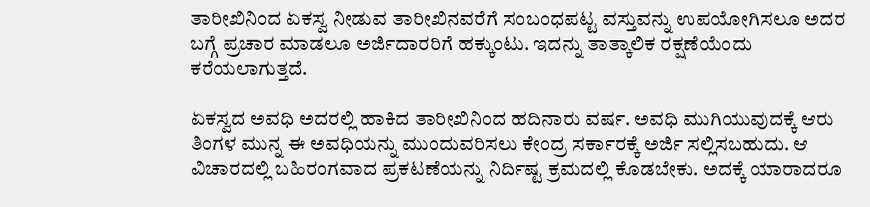ತಾರೀಖಿನಿಂದ ಏಕಸ್ವ ನೀಡುವ ತಾರೀಖಿನವರೆಗೆ ಸಂಬಂಧಪಟ್ಟ ವಸ್ತುವನ್ನು ಉಪಯೋಗಿಸಲೂ ಅದರ ಬಗ್ಗೆ ಪ್ರಚಾರ ಮಾಡಲೂ ಅರ್ಜಿದಾರರಿಗೆ ಹಕ್ಕುಂಟು. ಇದನ್ನು ತಾತ್ಕಾಲಿಕ ರಕ್ಷಣೆಯೆಂದು ಕರೆಯಲಾಗುತ್ತದೆ.

ಏಕಸ್ವದ ಅವಧಿ ಅದರಲ್ಲಿ ಹಾಕಿದ ತಾರೀಖಿನಿಂದ ಹದಿನಾರು ವರ್ಷ. ಅವಧಿ ಮುಗಿಯುವುದಕ್ಕೆ ಆರು ತಿಂಗಳ ಮುನ್ನ ಈ ಅವಧಿಯನ್ನು ಮುಂದುವರಿಸಲು ಕೇಂದ್ರ ಸರ್ಕಾರಕ್ಕೆ ಅರ್ಜಿ ಸಲ್ಲಿಸಬಹುದು. ಆ ವಿಚಾರದಲ್ಲಿ ಬಹಿರಂಗವಾದ ಪ್ರಕಟಣೆಯನ್ನು ನಿರ್ದಿಷ್ಟ ಕ್ರಮದಲ್ಲಿ ಕೊಡಬೇಕು. ಅದಕ್ಕೆ ಯಾರಾದರೂ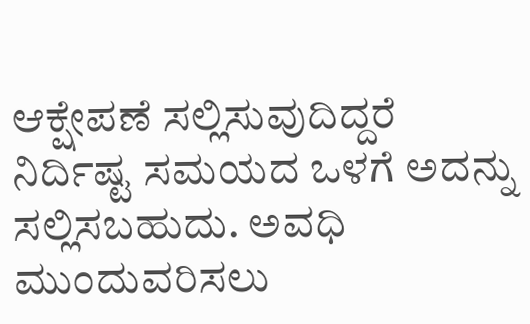ಆಕ್ಷೇಪಣೆ ಸಲ್ಲಿಸುವುದಿದ್ದರೆ ನಿರ್ದಿಷ್ಟ ಸಮಯದ ಒಳಗೆ ಅದನ್ನು ಸಲ್ಲಿಸಬಹುದು. ಅವಧಿ ಮುಂದುವರಿಸಲು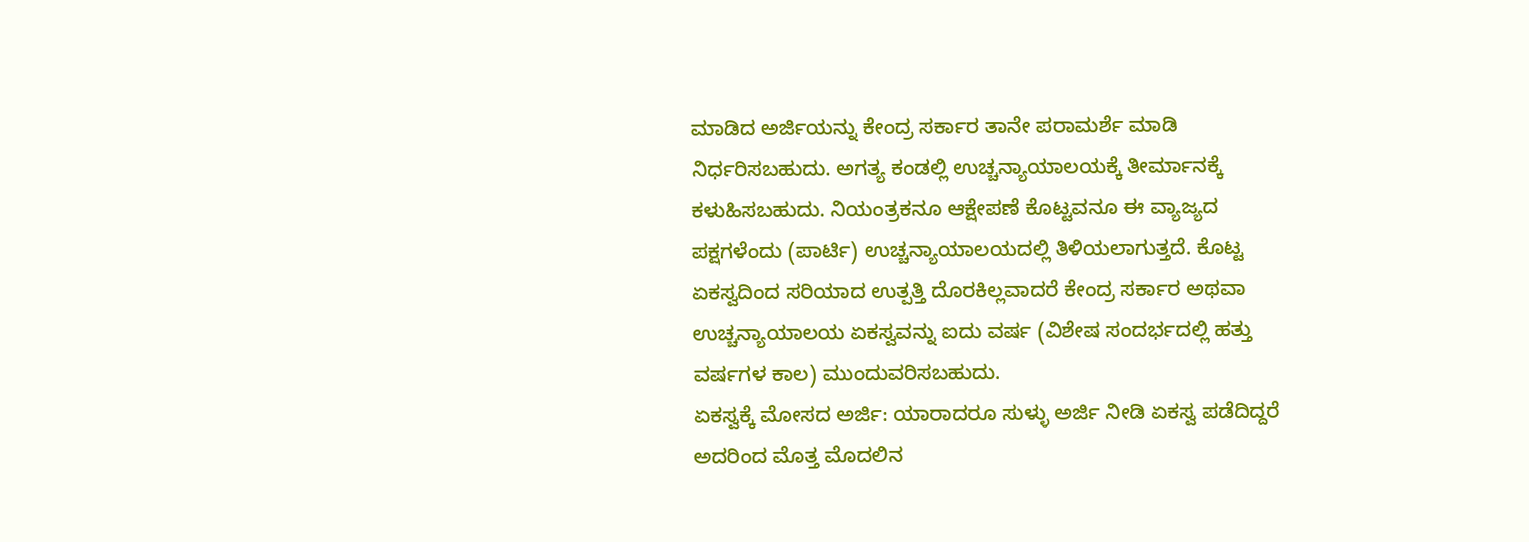ಮಾಡಿದ ಅರ್ಜಿಯನ್ನು ಕೇಂದ್ರ ಸರ್ಕಾರ ತಾನೇ ಪರಾಮರ್ಶೆ ಮಾಡಿ ನಿರ್ಧರಿಸಬಹುದು. ಅಗತ್ಯ ಕಂಡಲ್ಲಿ ಉಚ್ಚನ್ಯಾಯಾಲಯಕ್ಕೆ ತೀರ್ಮಾನಕ್ಕೆ ಕಳುಹಿಸಬಹುದು. ನಿಯಂತ್ರಕನೂ ಆಕ್ಷೇಪಣೆ ಕೊಟ್ಟವನೂ ಈ ವ್ಯಾಜ್ಯದ ಪಕ್ಷಗಳೆಂದು (ಪಾರ್ಟಿ) ಉಚ್ಚನ್ಯಾಯಾಲಯದಲ್ಲಿ ತಿಳಿಯಲಾಗುತ್ತದೆ. ಕೊಟ್ಟ ಏಕಸ್ವದಿಂದ ಸರಿಯಾದ ಉತ್ಪತ್ತಿ ದೊರಕಿಲ್ಲವಾದರೆ ಕೇಂದ್ರ ಸರ್ಕಾರ ಅಥವಾ ಉಚ್ಚನ್ಯಾಯಾಲಯ ಏಕಸ್ವವನ್ನು ಐದು ವರ್ಷ (ವಿಶೇಷ ಸಂದರ್ಭದಲ್ಲಿ ಹತ್ತು ವರ್ಷಗಳ ಕಾಲ) ಮುಂದುವರಿಸಬಹುದು.
ಏಕಸ್ವಕ್ಕೆ ಮೋಸದ ಅರ್ಜಿ: ಯಾರಾದರೂ ಸುಳ್ಳು ಅರ್ಜಿ ನೀಡಿ ಏಕಸ್ವ ಪಡೆದಿದ್ದರೆ ಅದರಿಂದ ಮೊತ್ತ ಮೊದಲಿನ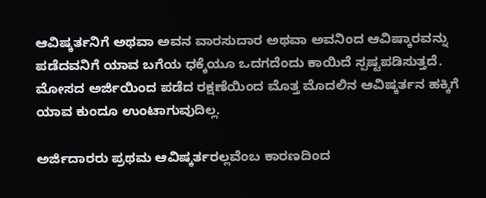ಆವಿಷ್ಕರ್ತನಿಗೆ ಅಥವಾ ಅವನ ವಾರಸುದಾರ ಅಥವಾ ಅವನಿಂದ ಆವಿಷ್ಕಾರವನ್ನು ಪಡೆದವನಿಗೆ ಯಾವ ಬಗೆಯ ಧಕ್ಕೆಯೂ ಒದಗದೆಂದು ಕಾಯಿದೆ ಸ್ಪಷ್ಟಪಡಿಸುತ್ತದೆ. ಮೋಸದ ಅರ್ಜಿಯಿಂದ ಪಡೆದ ರಕ್ಷಣೆಯಿಂದ ಮೊತ್ತ ಮೊದಲಿನ ಆವಿಷ್ಕರ್ತನ ಹಕ್ಕಿಗೆ ಯಾವ ಕುಂದೂ ಉಂಟಾಗುವುದಿಲ್ಲ.

ಅರ್ಜಿದಾರರು ಪ್ರಥಮ ಆವಿಷ್ಕರ್ತರಲ್ಲವೆಂಬ ಕಾರಣದಿಂದ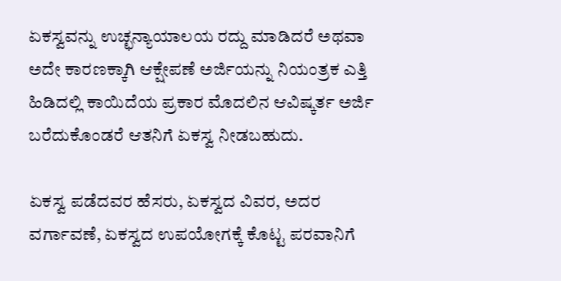ಏಕಸ್ವವನ್ನು ಉಚ್ಛನ್ಯಾಯಾಲಯ ರದ್ದು ಮಾಡಿದರೆ ಅಥವಾ ಅದೇ ಕಾರಣಕ್ಕಾಗಿ ಆಕ್ಷೇಪಣೆ ಅರ್ಜಿಯನ್ನು ನಿಯಂತ್ರಕ ಎತ್ತಿ ಹಿಡಿದಲ್ಲಿ ಕಾಯಿದೆಯ ಪ್ರಕಾರ ಮೊದಲಿನ ಆವಿಷ್ಕರ್ತ ಅರ್ಜಿ ಬರೆದುಕೊಂಡರೆ ಆತನಿಗೆ ಏಕಸ್ವ ನೀಡಬಹುದು.

ಏಕಸ್ವ ಪಡೆದವರ ಹೆಸರು, ಏಕಸ್ವದ ವಿವರ, ಅದರ ವರ್ಗಾವಣೆ, ಏಕಸ್ವದ ಉಪಯೋಗಕ್ಕೆ ಕೊಟ್ಟ ಪರವಾನಿಗೆ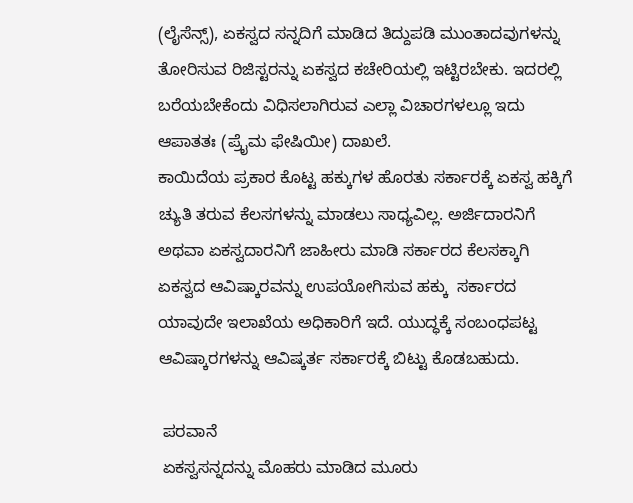(ಲೈಸೆನ್ಸ್‌), ಏಕಸ್ವದ ಸನ್ನದಿಗೆ ಮಾಡಿದ ತಿದ್ದುಪಡಿ ಮುಂತಾದವುಗಳನ್ನು ತೋರಿಸುವ ರಿಜಿಸ್ಟರನ್ನು ಏಕಸ್ವದ ಕಚೇರಿಯಲ್ಲಿ ಇಟ್ಟಿರಬೇಕು. ಇದರಲ್ಲಿ ಬರೆಯಬೇಕೆಂದು ವಿಧಿಸಲಾಗಿರುವ ಎಲ್ಲಾ ವಿಚಾರಗಳಲ್ಲೂ ಇದು ಆಪಾತತಃ (ಪ್ರೈಮ ಫೇಷಿಯೀ) ದಾಖಲೆ.
ಕಾಯಿದೆಯ ಪ್ರಕಾರ ಕೊಟ್ಟ ಹಕ್ಕುಗಳ ಹೊರತು ಸರ್ಕಾರಕ್ಕೆ ಏಕಸ್ವ ಹಕ್ಕಿಗೆ ಚ್ಯುತಿ ತರುವ ಕೆಲಸಗಳನ್ನು ಮಾಡಲು ಸಾಧ್ಯವಿಲ್ಲ. ಅರ್ಜಿದಾರನಿಗೆ ಅಥವಾ ಏಕಸ್ವದಾರನಿಗೆ ಜಾಹೀರು ಮಾಡಿ ಸರ್ಕಾರದ ಕೆಲಸಕ್ಕಾಗಿ ಏಕಸ್ವದ ಆವಿಷ್ಕಾರವನ್ನು ಉಪಯೋಗಿಸುವ ಹಕ್ಕು  ಸರ್ಕಾರದ ಯಾವುದೇ ಇಲಾಖೆಯ ಅಧಿಕಾರಿಗೆ ಇದೆ. ಯುದ್ಧಕ್ಕೆ ಸಂಬಂಧಪಟ್ಟ ಆವಿಷ್ಕಾರಗಳನ್ನು ಆವಿಷ್ಕರ್ತ ಸರ್ಕಾರಕ್ಕೆ ಬಿಟ್ಟು ಕೊಡಬಹುದು.

 ಪರವಾನೆ
 ಏಕಸ್ವಸನ್ನದನ್ನು ಮೊಹರು ಮಾಡಿದ ಮೂರು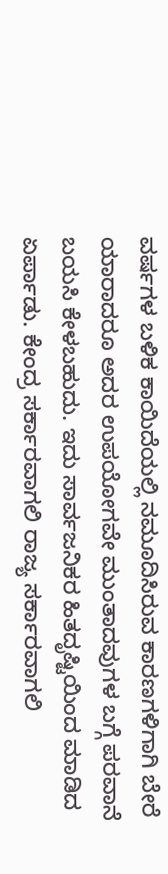ವರ್ಷಗಳ ಬಳಿಕ ಕಾಯಿದೆಯಲ್ಲಿ ನಮೂದಿಸಿರುವ ಕಾರಣಗಳಿಗಾಗಿ ಬೇರೆ ಯಾರಾದರೂ ಅದರ ಉಪಯೋಗವೇ ಮುಂತಾದವುಗಳ ಬಗ್ಗೆ ಪರವಾನೆ ಬಯಸಿ ಕೇಳಬಹುದು. ಇದು ಸಾರ್ವಜನಿಕರ ಹಿತದೃಷ್ಟಿಯಿಂದ ಮಾಡಿದ ಏರ್ಪಾಡು. ಕೇಂದ್ರ ಸರ್ಕಾರವಾಗಲಿ ರಾಜ್ಯ ಸರ್ಕಾರವಾಗಲಿ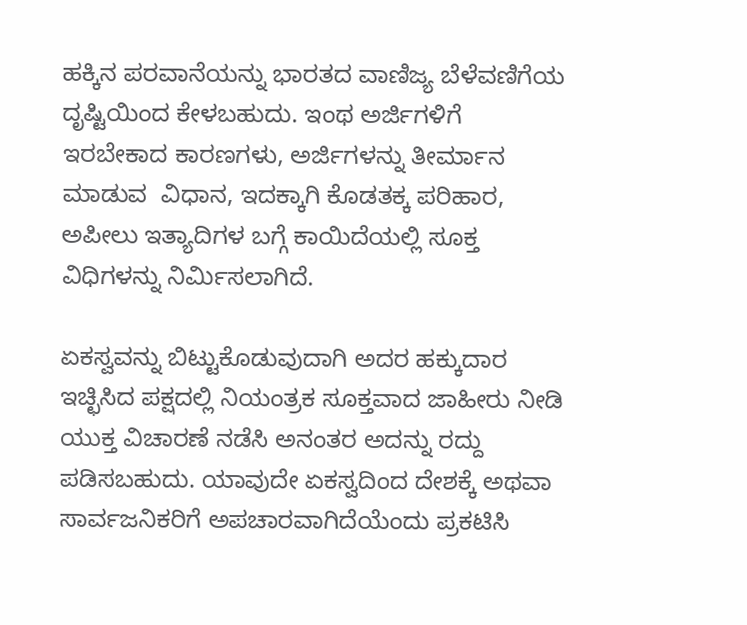ಹಕ್ಕಿನ ಪರವಾನೆಯನ್ನು ಭಾರತದ ವಾಣಿಜ್ಯ ಬೆಳೆವಣಿಗೆಯ ದೃಷ್ಟಿಯಿಂದ ಕೇಳಬಹುದು. ಇಂಥ ಅರ್ಜಿಗಳಿಗೆ ಇರಬೇಕಾದ ಕಾರಣಗಳು, ಅರ್ಜಿಗಳನ್ನು ತೀರ್ಮಾನ ಮಾಡುವ  ವಿಧಾನ, ಇದಕ್ಕಾಗಿ ಕೊಡತಕ್ಕ ಪರಿಹಾರ, ಅಪೀಲು ಇತ್ಯಾದಿಗಳ ಬಗ್ಗೆ ಕಾಯಿದೆಯಲ್ಲಿ ಸೂಕ್ತ ವಿಧಿಗಳನ್ನು ನಿರ್ಮಿಸಲಾಗಿದೆ.

ಏಕಸ್ವವನ್ನು ಬಿಟ್ಟುಕೊಡುವುದಾಗಿ ಅದರ ಹಕ್ಕುದಾರ ಇಚ್ಛಿಸಿದ ಪಕ್ಷದಲ್ಲಿ ನಿಯಂತ್ರಕ ಸೂಕ್ತವಾದ ಜಾಹೀರು ನೀಡಿ ಯುಕ್ತ ವಿಚಾರಣೆ ನಡೆಸಿ ಅನಂತರ ಅದನ್ನು ರದ್ದು ಪಡಿಸಬಹುದು. ಯಾವುದೇ ಏಕಸ್ವದಿಂದ ದೇಶಕ್ಕೆ ಅಥವಾ ಸಾರ್ವಜನಿಕರಿಗೆ ಅಪಚಾರವಾಗಿದೆಯೆಂದು ಪ್ರಕಟಿಸಿ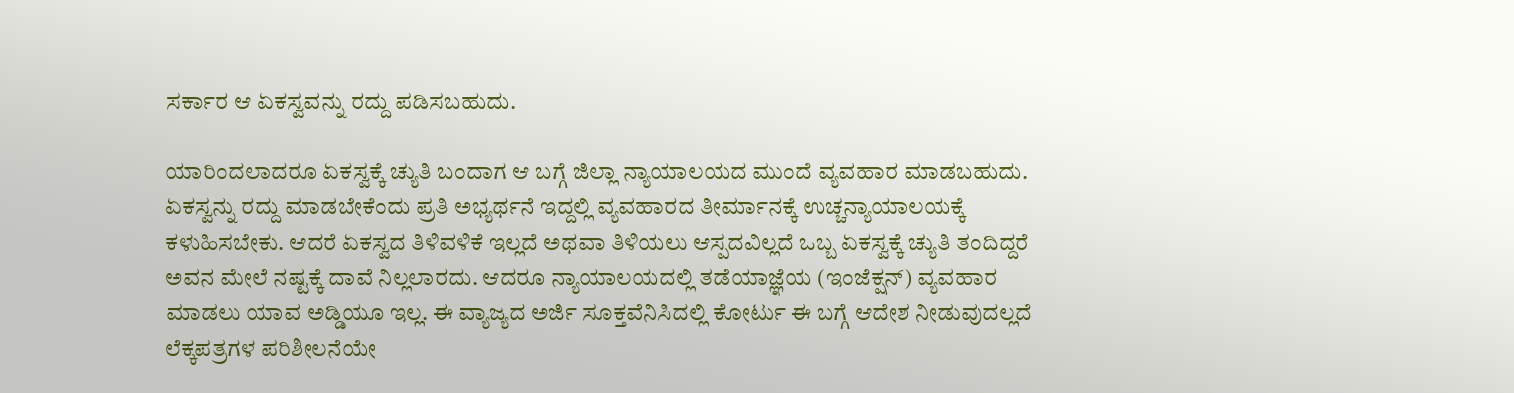ಸರ್ಕಾರ ಆ ಏಕಸ್ವವನ್ನು ರದ್ದು ಪಡಿಸಬಹುದು.

ಯಾರಿಂದಲಾದರೂ ಏಕಸ್ವಕ್ಕೆ ಚ್ಯುತಿ ಬಂದಾಗ ಆ ಬಗ್ಗೆ ಜಿಲ್ಲಾ ನ್ಯಾಯಾಲಯದ ಮುಂದೆ ವ್ಯವಹಾರ ಮಾಡಬಹುದು. ಏಕಸ್ವನ್ನು ರದ್ದು ಮಾಡಬೇಕೆಂದು ಪ್ರತಿ ಅಭ್ಯರ್ಥನೆ ಇದ್ದಲ್ಲಿ ವ್ಯವಹಾರದ ತೀರ್ಮಾನಕ್ಕೆ ಉಚ್ಚನ್ಯಾಯಾಲಯಕ್ಕೆ ಕಳುಹಿಸಬೇಕು. ಆದರೆ ಏಕಸ್ವದ ತಿಳಿವಳಿಕೆ ಇಲ್ಲದೆ ಅಥವಾ ತಿಳಿಯಲು ಆಸ್ಪದವಿಲ್ಲದೆ ಒಬ್ಬ ಏಕಸ್ವಕ್ಕೆ ಚ್ಯುತಿ ತಂದಿದ್ದರೆ ಅವನ ಮೇಲೆ ನಷ್ಟಕ್ಕೆ ದಾವೆ ನಿಲ್ಲಲಾರದು. ಆದರೂ ನ್ಯಾಯಾಲಯದಲ್ಲಿ ತಡೆಯಾಜ್ಞೆಯ (ಇಂಜೆಕ್ಷನ್) ವ್ಯವಹಾರ ಮಾಡಲು ಯಾವ ಅಡ್ಡಿಯೂ ಇಲ್ಲ. ಈ ವ್ಯಾಜ್ಯದ ಅರ್ಜಿ ಸೂಕ್ತವೆನಿಸಿದಲ್ಲಿ ಕೋರ್ಟು ಈ ಬಗ್ಗೆ ಆದೇಶ ನೀಡುವುದಲ್ಲದೆ ಲೆಕ್ಕಪತ್ರಗಳ ಪರಿಶೀಲನೆಯೇ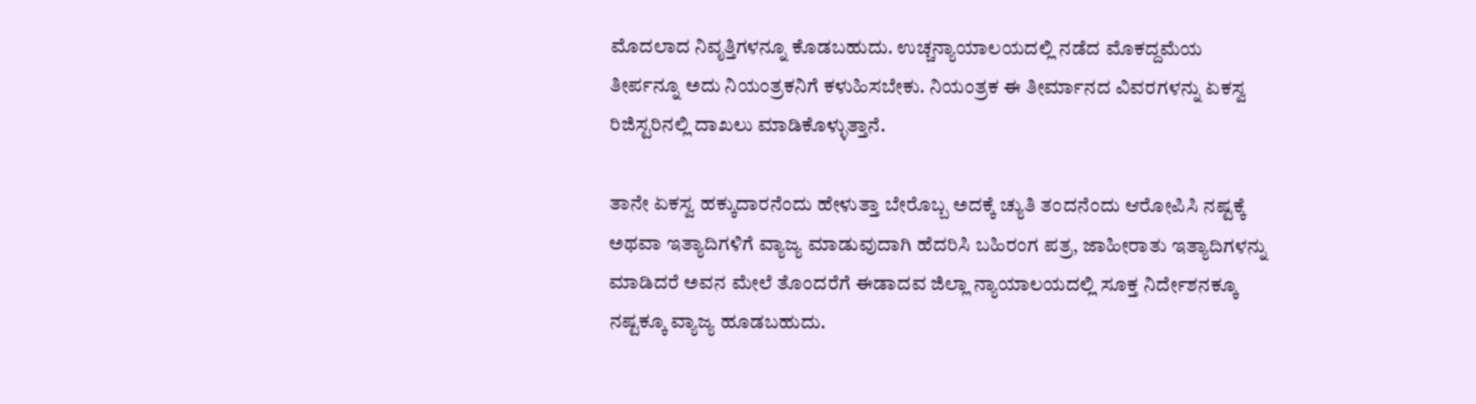ಮೊದಲಾದ ನಿವೃತ್ತಿಗಳನ್ನೂ ಕೊಡಬಹುದು. ಉಚ್ಚನ್ಯಾಯಾಲಯದಲ್ಲಿ ನಡೆದ ಮೊಕದ್ದಮೆಯ ತೀರ್ಪನ್ನೂ ಅದು ನಿಯಂತ್ರಕನಿಗೆ ಕಳುಹಿಸಬೇಕು. ನಿಯಂತ್ರಕ ಈ ತೀರ್ಮಾನದ ವಿವರಗಳನ್ನು ಏಕಸ್ವ ರಿಜಿಸ್ಟರಿನಲ್ಲಿ ದಾಖಲು ಮಾಡಿಕೊಳ್ಳುತ್ತಾನೆ.

ತಾನೇ ಏಕಸ್ವ ಹಕ್ಕುದಾರನೆಂದು ಹೇಳುತ್ತಾ ಬೇರೊಬ್ಬ ಅದಕ್ಕೆ ಚ್ಯುತಿ ತಂದನೆಂದು ಆರೋಪಿಸಿ ನಷ್ಟಕ್ಕೆ ಅಥವಾ ಇತ್ಯಾದಿಗಳಿಗೆ ವ್ಯಾಜ್ಯ ಮಾಡುವುದಾಗಿ ಹೆದರಿಸಿ ಬಹಿರಂಗ ಪತ್ರ, ಜಾಹೀರಾತು ಇತ್ಯಾದಿಗಳನ್ನು ಮಾಡಿದರೆ ಅವನ ಮೇಲೆ ತೊಂದರೆಗೆ ಈಡಾದವ ಜಿಲ್ಲಾ ನ್ಯಾಯಾಲಯದಲ್ಲಿ ಸೂಕ್ತ ನಿರ್ದೇಶನಕ್ಕೂ ನಷ್ಟಕ್ಕೂ ವ್ಯಾಜ್ಯ ಹೂಡಬಹುದು.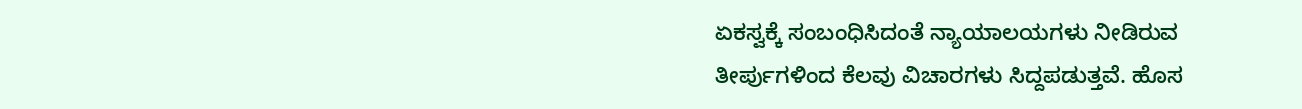ಏಕಸ್ವಕ್ಕೆ ಸಂಬಂಧಿಸಿದಂತೆ ನ್ಯಾಯಾಲಯಗಳು ನೀಡಿರುವ ತೀರ್ಪುಗಳಿಂದ ಕೆಲವು ವಿಚಾರಗಳು ಸಿದ್ದಪಡುತ್ತವೆ. ಹೊಸ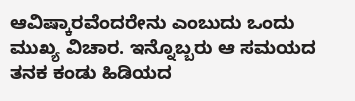ಆವಿಷ್ಕಾರವೆಂದರೇನು ಎಂಬುದು ಒಂದು ಮುಖ್ಯ ವಿಚಾರ. ಇನ್ನೊಬ್ಬರು ಆ ಸಮಯದ ತನಕ ಕಂಡು ಹಿಡಿಯದ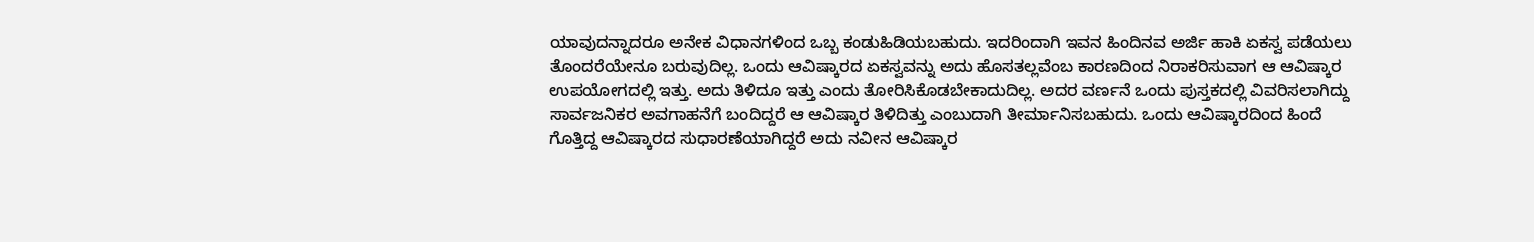ಯಾವುದನ್ನಾದರೂ ಅನೇಕ ವಿಧಾನಗಳಿಂದ ಒಬ್ಬ ಕಂಡುಹಿಡಿಯಬಹುದು. ಇದರಿಂದಾಗಿ ಇವನ ಹಿಂದಿನವ ಅರ್ಜಿ ಹಾಕಿ ಏಕಸ್ವ ಪಡೆಯಲು ತೊಂದರೆಯೇನೂ ಬರುವುದಿಲ್ಲ. ಒಂದು ಆವಿಷ್ಕಾರದ ಏಕಸ್ವವನ್ನು ಅದು ಹೊಸತಲ್ಲವೆಂಬ ಕಾರಣದಿಂದ ನಿರಾಕರಿಸುವಾಗ ಆ ಆವಿಷ್ಕಾರ ಉಪಯೋಗದಲ್ಲಿ ಇತ್ತು. ಅದು ತಿಳಿದೂ ಇತ್ತು ಎಂದು ತೋರಿಸಿಕೊಡಬೇಕಾದುದಿಲ್ಲ. ಅದರ ವರ್ಣನೆ ಒಂದು ಪುಸ್ತಕದಲ್ಲಿ ವಿವರಿಸಲಾಗಿದ್ದು ಸಾರ್ವಜನಿಕರ ಅವಗಾಹನೆಗೆ ಬಂದಿದ್ದರೆ ಆ ಆವಿಷ್ಕಾರ ತಿಳಿದಿತ್ತು ಎಂಬುದಾಗಿ ತೀರ್ಮಾನಿಸಬಹುದು. ಒಂದು ಆವಿಷ್ಕಾರದಿಂದ ಹಿಂದೆ ಗೊತ್ತಿದ್ದ ಆವಿಷ್ಕಾರದ ಸುಧಾರಣೆಯಾಗಿದ್ದರೆ ಅದು ನವೀನ ಆವಿಷ್ಕಾರ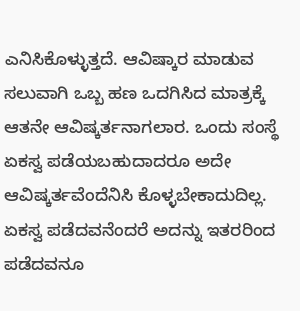ಎನಿಸಿಕೊಳ್ಳುತ್ತದೆ. ಆವಿಷ್ಕಾರ ಮಾಡುವ ಸಲುವಾಗಿ ಒಬ್ಬ ಹಣ ಒದಗಿಸಿದ ಮಾತ್ರಕ್ಕೆ ಆತನೇ ಆವಿಷ್ಕರ್ತನಾಗಲಾರ. ಒಂದು ಸಂಸ್ಥೆ ಏಕಸ್ವ ಪಡೆಯಬಹುದಾದರೂ ಅದೇ ಆವಿಷ್ಕರ್ತವೆಂದೆನಿಸಿ ಕೊಳ್ಳಬೇಕಾದುದಿಲ್ಲ. ಏಕಸ್ವ ಪಡೆದವನೆಂದರೆ ಅದನ್ನು ಇತರರಿಂದ ಪಡೆದವನೂ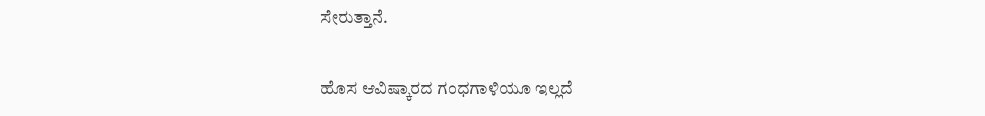ಸೇರುತ್ತಾನೆ.

ಹೊಸ ಆವಿಷ್ಕಾರದ ಗಂಧಗಾಳಿಯೂ ಇಲ್ಲದೆ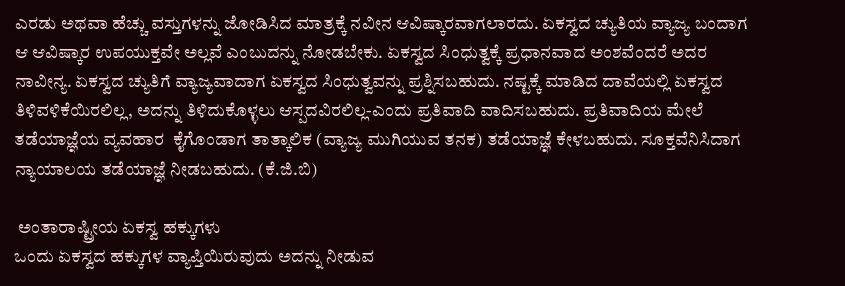ಎರಡು ಅಥವಾ ಹೆಚ್ಚು ವಸ್ತುಗಳನ್ನು ಜೋಡಿಸಿದ ಮಾತ್ರಕ್ಕೆ ನವೀನ ಆವಿಷ್ಕಾರವಾಗಲಾರದು. ಏಕಸ್ವದ ಚ್ಯುತಿಯ ವ್ಯಾಜ್ಯ ಬಂದಾಗ ಆ ಆವಿಷ್ಕಾರ ಉಪಯುಕ್ತವೇ ಅಲ್ಲವೆ ಎಂಬುದನ್ನು ನೋಡಬೇಕು. ಏಕಸ್ವದ ಸಿಂಧುತ್ವಕ್ಕೆ ಪ್ರಧಾನವಾದ ಅಂಶವೆಂದರೆ ಅದರ ನಾವೀನ್ಯ. ಏಕಸ್ವದ ಚ್ಯುತಿಗೆ ವ್ಯಾಜ್ಯವಾದಾಗ ಏಕಸ್ವದ ಸಿಂಧುತ್ವವನ್ನು ಪ್ರಶ್ನಿಸಬಹುದು. ನಷ್ಟಕ್ಕೆ ಮಾಡಿದ ದಾವೆಯಲ್ಲಿ ಏಕಸ್ವದ ತಿಳಿವಳಿಕೆಯಿರಲಿಲ್ಲ, ಅದನ್ನು ತಿಳಿದುಕೊಳ್ಳಲು ಆಸ್ಪದವಿರಲಿಲ್ಲ-ಎಂದು ಪ್ರತಿವಾದಿ ವಾದಿಸಬಹುದು. ಪ್ರತಿವಾದಿಯ ಮೇಲೆ ತಡೆಯಾಜ್ಞೆಯ ವ್ಯವಹಾರ  ಕೈಗೊಂಡಾಗ ತಾತ್ಕಾಲಿಕ (ವ್ಯಾಜ್ಯ ಮುಗಿಯುವ ತನಕ) ತಡೆಯಾಜ್ಞೆ ಕೇಳಬಹುದು. ಸೂಕ್ತವೆನಿಸಿದಾಗ ನ್ಯಾಯಾಲಯ ತಡೆಯಾಜ್ಞೆ ನೀಡಬಹುದು. (ಕೆ.ಜಿ.ಬಿ)

 ಅಂತಾರಾಷ್ಟ್ರೀಯ ಏಕಸ್ವ ಹಕ್ಕುಗಳು
ಒಂದು ಏಕಸ್ವದ ಹಕ್ಕುಗಳ ವ್ಯಾಪ್ತಿಯಿರುವುದು ಅದನ್ನು ನೀಡುವ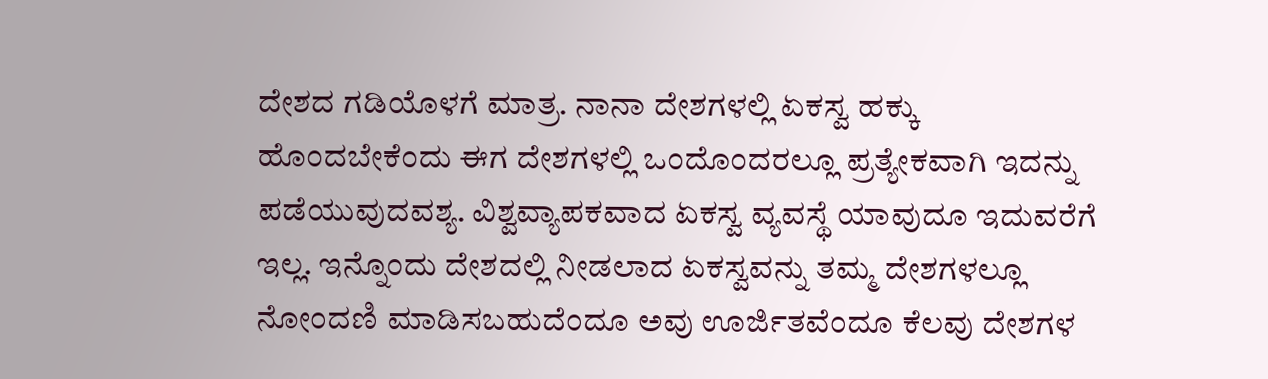ದೇಶದ ಗಡಿಯೊಳಗೆ ಮಾತ್ರ. ನಾನಾ ದೇಶಗಳಲ್ಲಿ ಏಕಸ್ವ ಹಕ್ಕು ಹೊಂದಬೇಕೆಂದು ಈಗ ದೇಶಗಳಲ್ಲಿ ಒಂದೊಂದರಲ್ಲೂ ಪ್ರತ್ಯೇಕವಾಗಿ ಇದನ್ನು  ಪಡೆಯುವುದವಶ್ಯ. ವಿಶ್ವವ್ಯಾಪಕವಾದ ಏಕಸ್ವ ವ್ಯವಸ್ಥೆ ಯಾವುದೂ ಇದುವರೆಗೆ ಇಲ್ಲ. ಇನ್ನೊಂದು ದೇಶದಲ್ಲಿ ನೀಡಲಾದ ಏಕಸ್ವವನ್ನು ತಮ್ಮ ದೇಶಗಳಲ್ಲೂ ನೋಂದಣಿ ಮಾಡಿಸಬಹುದೆಂದೂ ಅವು ಊರ್ಜಿತವೆಂದೂ ಕೆಲವು ದೇಶಗಳ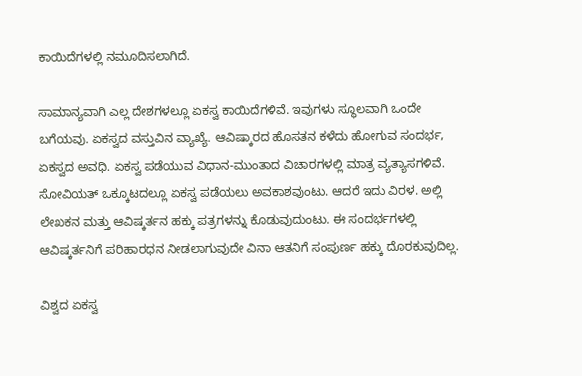ಕಾಯಿದೆಗಳಲ್ಲಿ ನಮೂದಿಸಲಾಗಿದೆ.

ಸಾಮಾನ್ಯವಾಗಿ ಎಲ್ಲ ದೇಶಗಳಲ್ಲೂ ಏಕಸ್ವ ಕಾಯಿದೆಗಳಿವೆ. ಇವುಗಳು ಸ್ಥೂಲವಾಗಿ ಒಂದೇ ಬಗೆಯವು. ಏಕಸ್ವದ ವಸ್ತುವಿನ ವ್ಯಾಖ್ಯೆ. ಆವಿಷ್ಕಾರದ ಹೊಸತನ ಕಳೆದು ಹೋಗುವ ಸಂದರ್ಭ, ಏಕಸ್ವದ ಅವಧಿ. ಏಕಸ್ವ ಪಡೆಯುವ ವಿಧಾನ-ಮುಂತಾದ ವಿಚಾರಗಳಲ್ಲಿ ಮಾತ್ರ ವ್ಯತ್ಯಾಸಗಳಿವೆ. ಸೋವಿಯತ್ ಒಕ್ಕೂಟದಲ್ಲೂ ಏಕಸ್ವ ಪಡೆಯಲು ಅವಕಾಶವುಂಟು. ಆದರೆ ಇದು ವಿರಳ. ಅಲ್ಲಿ ಲೇಖಕನ ಮತ್ತು ಆವಿಷ್ಕರ್ತನ ಹಕ್ಕು ಪತ್ರಗಳನ್ನು ಕೊಡುವುದುಂಟು. ಈ ಸಂದರ್ಭಗಳಲ್ಲಿ ಆವಿಷ್ಕರ್ತನಿಗೆ ಪರಿಹಾರಧನ ನೀಡಲಾಗುವುದೇ ವಿನಾ ಆತನಿಗೆ ಸಂಪುರ್ಣ ಹಕ್ಕು ದೊರಕುವುದಿಲ್ಲ.

ವಿಶ್ವದ ಏಕಸ್ವ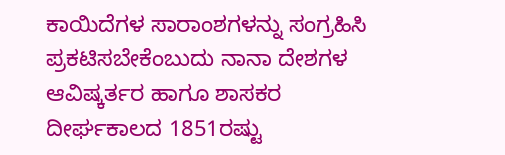ಕಾಯಿದೆಗಳ ಸಾರಾಂಶಗಳನ್ನು ಸಂಗ್ರಹಿಸಿ ಪ್ರಕಟಿಸಬೇಕೆಂಬುದು ನಾನಾ ದೇಶಗಳ ಆವಿಷ್ಕರ್ತರ ಹಾಗೂ ಶಾಸಕರ ದೀರ್ಘಕಾಲದ 1851ರಷ್ಟು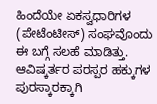ಹಿಂದೆಯೇ ಏಕಸ್ವಧಾರಿಗಳ (ಪೇಟೆಂಟೀಸ್) ಸಂಘವೊಂದು ಈ ಬಗ್ಗೆ ಸಲಹೆ ಮಾಡಿತ್ತು. ಆವಿಷ್ಕರ್ತರ ಪರಸ್ಪರ ಹಕ್ಕುಗಳ ಪುರಸ್ಕಾರಕ್ಕಾಗಿ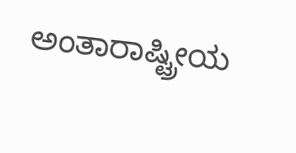ಅಂತಾರಾಷ್ಟ್ರೀಯ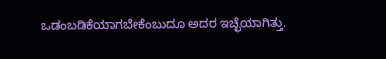ಒಡಂಬಡಿಕೆಯಾಗಬೇಕೆಂಬುದೂ ಅದರ ಇಚ್ಛೆಯಾಗಿತ್ತು.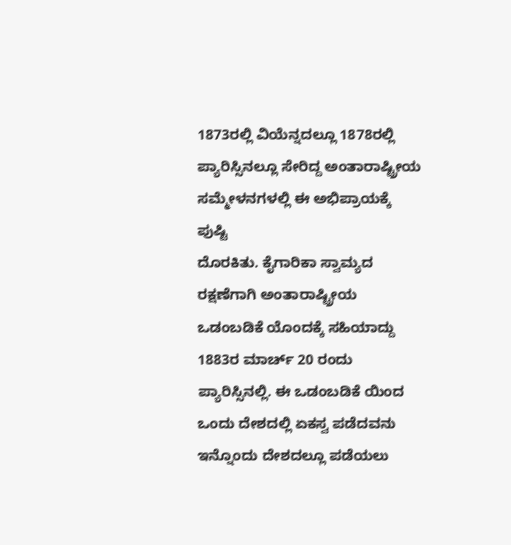1873ರಲ್ಲಿ ವಿಯೆನ್ನದಲ್ಲೂ 1878ರಲ್ಲಿ ಪ್ಯಾರಿಸ್ಸಿನಲ್ಲೂ ಸೇರಿದ್ದ ಅಂತಾರಾಷ್ಟ್ರೀಯ ಸಮ್ಮೇಳನಗಳಲ್ಲಿ ಈ ಅಭಿಪ್ರಾಯಕ್ಕೆ ಪುಷ್ಟಿ
ದೊರಕಿತು. ಕೈಗಾರಿಕಾ ಸ್ವಾಮ್ಯದ ರಕ್ಷಣೆಗಾಗಿ ಅಂತಾರಾಷ್ಟ್ರೀಯ ಒಡಂಬಡಿಕೆ ಯೊಂದಕ್ಕೆ ಸಹಿಯಾದ್ದು 1883ರ ಮಾರ್ಚ್ 20 ರಂದು ಪ್ಯಾರಿಸ್ಸಿನಲ್ಲಿ. ಈ ಒಡಂಬಡಿಕೆ ಯಿಂದ ಒಂದು ದೇಶದಲ್ಲಿ ಏಕಸ್ವ ಪಡೆದವನು ಇನ್ನೊಂದು ದೇಶದಲ್ಲೂ ಪಡೆಯಲು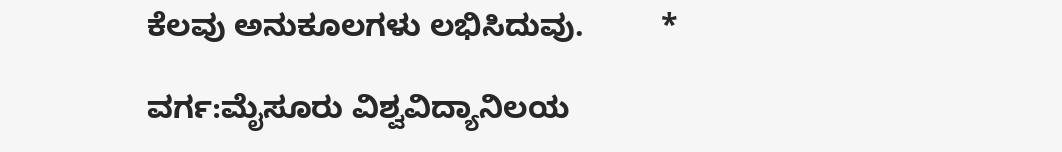ಕೆಲವು ಅನುಕೂಲಗಳು ಲಭಿಸಿದುವು.         *

ವರ್ಗ:ಮೈಸೂರು ವಿಶ್ವವಿದ್ಯಾನಿಲಯ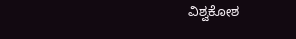ವಿಶ್ವಕೋಶ